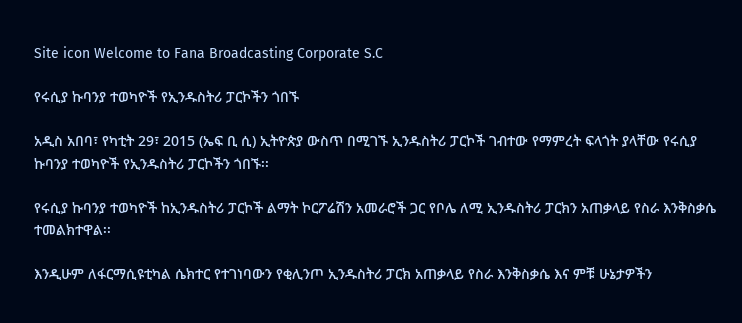Site icon Welcome to Fana Broadcasting Corporate S.C

የሩሲያ ኩባንያ ተወካዮች የኢንዱስትሪ ፓርኮችን ጎበኙ

አዲስ አበባ፣ የካቲት 29፣ 2015 (ኤፍ ቢ ሲ) ኢትዮጵያ ውስጥ በሚገኙ ኢንዱስትሪ ፓርኮች ገብተው የማምረት ፍላጎት ያላቸው የሩሲያ ኩባንያ ተወካዮች የኢንዱስትሪ ፓርኮችን ጎበኙ፡፡

የሩሲያ ኩባንያ ተወካዮች ከኢንዱስትሪ ፓርኮች ልማት ኮርፖሬሽን አመራሮች ጋር የቦሌ ለሚ ኢንዱስትሪ ፓርክን አጠቃላይ የስራ እንቅስቃሴ ተመልክተዋል፡፡

እንዲሁም ለፋርማሲዩቲካል ሴክተር የተገነባውን የቂሊንጦ ኢንዱስትሪ ፓርክ አጠቃላይ የስራ እንቅስቃሴ እና ምቹ ሁኔታዎችን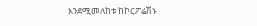እንደሚመለከቱ ከኮርፖሬሽኑ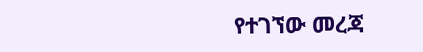የተገኘው መረጃ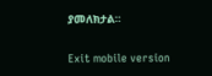ያመለክታል።

Exit mobile version